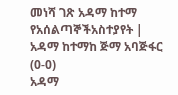መነሻ ገጽ አዳማ ከተማ የአሰልጣኞችአስተያየት | አዳማ ከተማከ ጅማ አባጅፋር (0-0)
አዳማ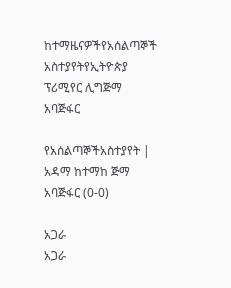ከተማዜናዎችየአሰልጣኞች አስተያየትየኢትዮጵያ ፕሪሚየር ሊግጅማ አባጅፋር

የአሰልጣኞችአስተያየት | አዳማ ከተማከ ጅማ አባጅፋር (0-0)

አጋራ
አጋራ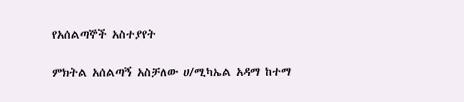የአሰልጣኞች አስተያየት

ምክትል አሰልጣኝ አስቻለው ሀ/ሚካኤል አዳማ ከተማ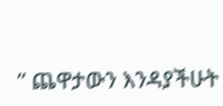” ጨዋታውን እንዳያችሁት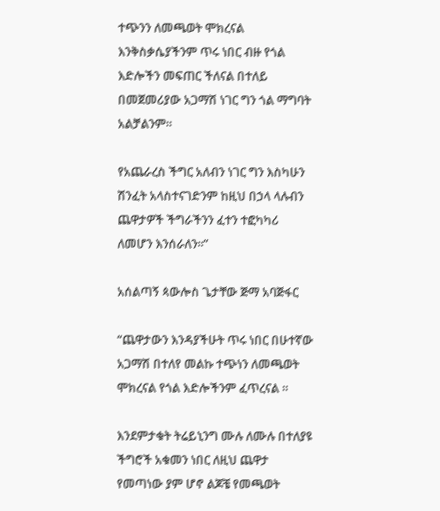ተጭንን ለመጫወት ሞክረናል እንቅስቃሴያችንም ጥሩ ነበር ብዙ የጎል እድሎችን መፍጠር ችለናል በተለይ በመጀመሪያው አጋማሽ ነገር ግን ጎል ማግባት አልቻልንም።

የአጨራረስ ችግር አለብን ነገር ግን እስካሁን ሽንፈት አላስተናገድንም ከዚህ በኃላ ላሉብን ጨዋታዎች ችግራችንን ፈተን ተፎካካሪ ለመሆን እንሰራለን።”

አሰልጣኝ ጳውሎስ ጌታቸው ጅማ አባጅፋር

“ጨዋታውን እንዳያችሁት ጥሩ ነበር በሁተኛው አጋማሽ በተለየ መልኩ ተጭነን ለመጫወት ሞክረናል የጎል እድሎችንም ፈጥረናል ።

እንደምታቁት ትሬይኒንግ ሙሉ ለሙሉ በተለያዩ ችግሮች አቁመን ነበር ለዚህ ጨዋታ የመጣነው ያም ሆኖ ልጆቼ የመጫወት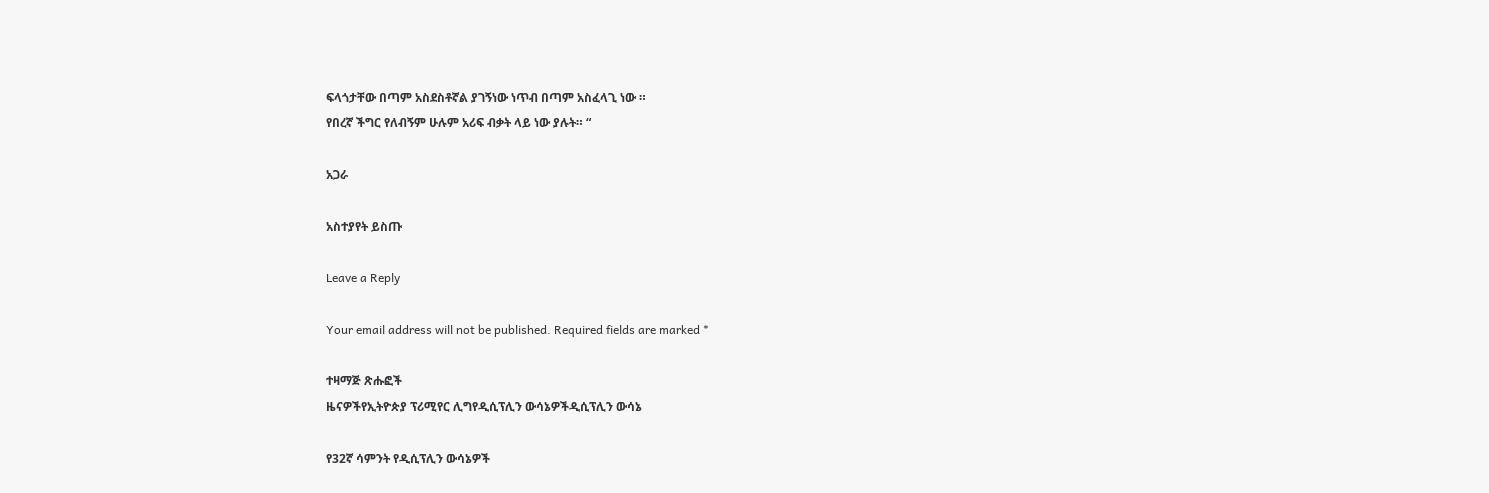ፍላጎታቸው በጣም አስደስቶኛል ያገኝነው ነጥብ በጣም አስፈላጊ ነው ።
የበረኛ ችግር የለብኝም ሁሉም አሪፍ ብቃት ላይ ነው ያሉት። “

አጋራ

አስተያየት ይስጡ

Leave a Reply

Your email address will not be published. Required fields are marked *

ተዛማጅ ጽሑፎች
ዜናዎችየኢትዮጵያ ፕሪሚየር ሊግየዲሲፕሊን ውሳኔዎችዲሲፕሊን ውሳኔ

የ32ኛ ሳምንት የዲሲፕሊን ውሳኔዎች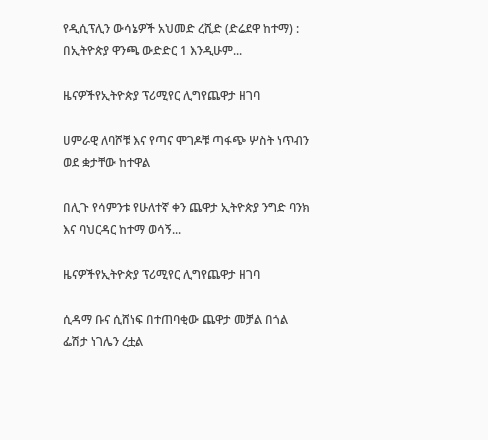የዲሲፕሊን ውሳኔዎች አህመድ ረሺድ (ድሬደዋ ከተማ) : በኢትዮጵያ ዋንጫ ውድድር 1 እንዲሁም...

ዜናዎችየኢትዮጵያ ፕሪሚየር ሊግየጨዋታ ዘገባ

ሀምራዊ ለባሾቹ እና የጣና ሞገዶቹ ጣፋጭ ሦስት ነጥብን ወደ ቋታቸው ከተዋል

በሊጉ የሳምንቱ የሁለተኛ ቀን ጨዋታ ኢትዮጵያ ንግድ ባንክ እና ባህርዳር ከተማ ወሳኝ...

ዜናዎችየኢትዮጵያ ፕሪሚየር ሊግየጨዋታ ዘገባ

ሲዳማ ቡና ሲሸነፍ በተጠባቂው ጨዋታ መቻል በጎል ፌሽታ ነገሌን ረቷል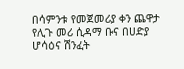በሳምንቱ የመጀመሪያ ቀን ጨዋታ የሊጉ መሪ ሲዳማ ቡና በሀድያ ሆሳዕና ሽንፈት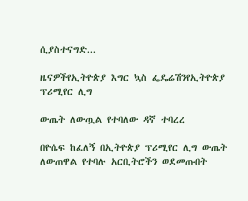ሲያስተናግድ...

ዜናዎችየኢትዮጵያ እግር ኳስ ፌዴሬሽንየኢትዮጵያ ፕሪሚየር ሊግ

ውጤት ለውጧል የተባለው ዳኛ ተባረረ

በዮሴፍ ከፈለኝ በኢትዮጵያ ፕሪሚየር ሊግ ውጤት ለውጠዋል የተባሉ አርቢትሮችን ወደመጡበት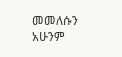መመለሱን አሁንም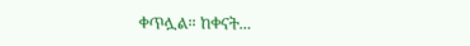ቀጥሏል። ከቀናት...